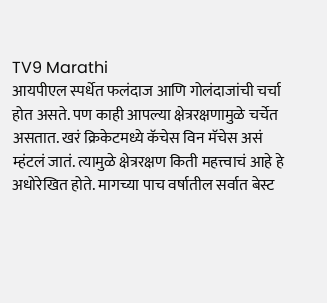TV9 Marathi
आयपीएल स्पर्धेत फलंदाज आणि गोलंदाजांची चर्चा होत असते. पण काही आपल्या क्षेत्ररक्षणामुळे चर्चेत असतात. खरं क्रिकेटमध्ये कॅचेस विन मॅचेस असं म्हंटलं जातं. त्यामुळे क्षेत्ररक्षण किती महत्त्वाचं आहे हे अधोरेखित होते. मागच्या पाच वर्षातील सर्वात बेस्ट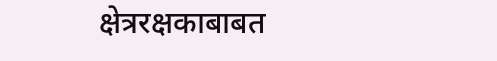क्षेत्ररक्षकाबाबत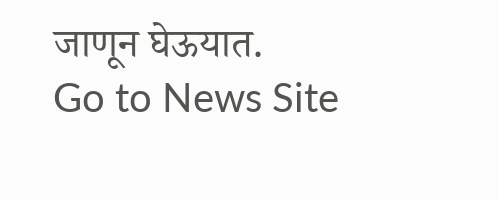जाणून घेऊयात.
Go to News Site